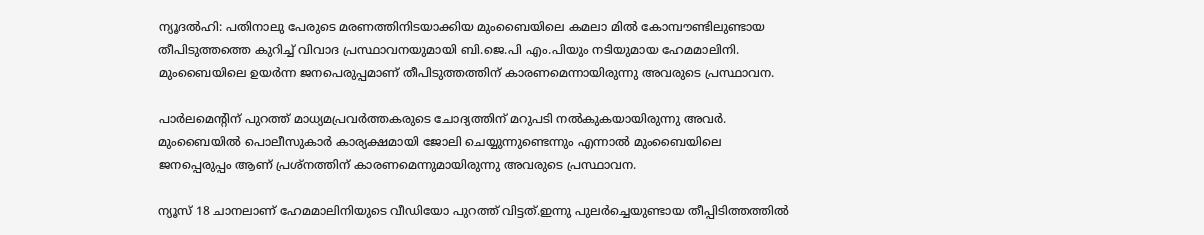ന്യൂദല്‍ഹി: പതിനാലു പേരുടെ മരണത്തിനിടയാക്കിയ മുംബൈയിലെ കമലാ മില്‍ കോമ്പൗണ്ടിലുണ്ടായ തീപിടുത്തത്തെ കുറിച്ച് വിവാദ പ്രസ്ഥാവനയുമായി ബി.ജെ.പി എം.പിയും നടിയുമായ ഹേമമാലിനി. മുംബൈയിലെ ഉയര്‍ന്ന ജനപെരുപ്പമാണ് തീപിടുത്തത്തിന് കാരണമെന്നായിരുന്നു അവരുടെ പ്രസ്ഥാവന.

പാര്‍ലമെന്റിന് പുറത്ത് മാധ്യമപ്രവര്‍ത്തകരുടെ ചോദ്യത്തിന് മറുപടി നല്‍കുകയായിരുന്നു അവര്‍. മുംബൈയില്‍ പൊലീസുകാര്‍ കാര്യക്ഷമായി ജോലി ചെയ്യുന്നുണ്ടെന്നും എന്നാല്‍ മുംബൈയിലെ ജനപ്പെരുപ്പം ആണ് പ്രശ്‌നത്തിന് കാരണമെന്നുമായിരുന്നു അവരുടെ പ്രസ്ഥാവന.

ന്യൂസ് 18 ചാനലാണ് ഹേമമാലിനിയുടെ വീഡിയോ പുറത്ത് വിട്ടത്.ഇന്നു പുലര്‍ച്ചെയുണ്ടായ തീപ്പിടിത്തത്തില്‍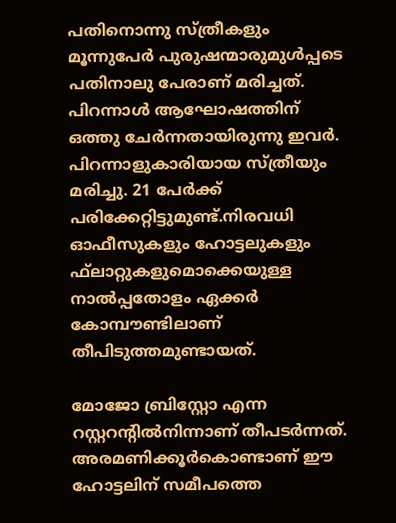പതിനൊന്നു സ്ത്രീകളും മൂന്നുപേര്‍ പുരുഷന്മാരുമുള്‍പ്പടെ പതിനാലു പേരാണ് മരിച്ചത്. പിറന്നാള്‍ ആഘോഷത്തിന് ഒത്തു ചേര്‍ന്നതായിരുന്നു ഇവര്‍. പിറന്നാളുകാരിയായ സ്ത്രീയും മരിച്ചു. 21 പേര്‍ക്ക് പരിക്കേറ്റിട്ടുമുണ്ട്.നിരവധി ഓഫീസുകളും ഹോട്ടലുകളും ഫ്‌ലാറ്റുകളുമൊക്കെയുള്ള നാല്‍പ്പതോളം ഏക്കര്‍ കോമ്പൗണ്ടിലാണ് തീപിടുത്തമുണ്ടായത്.

മോജോ ബ്രിസ്റ്റോ എന്ന റസ്റ്ററന്റില്‍നിന്നാണ് തീപടര്‍ന്നത്. അരമണിക്കൂര്‍കൊണ്ടാണ് ഈ ഹോട്ടലിന് സമീപത്തെ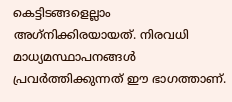കെട്ടിടങ്ങളെല്ലാം അഗ്‌നിക്കിരയായത്. നിരവധി മാധ്യമസ്ഥാപനങ്ങള്‍ പ്രവര്‍ത്തിക്കുന്നത് ഈ ഭാഗത്താണ്.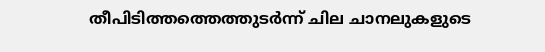തീപിടിത്തത്തെത്തുടര്‍ന്ന് ചില ചാനലുകളുടെ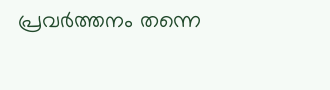പ്രവര്‍ത്തനം തന്നെ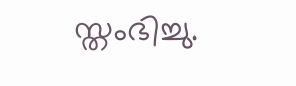സ്തംഭിച്ചു.